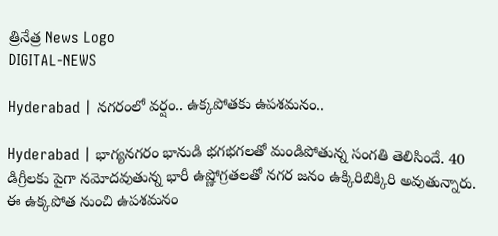త్రినేత్ర News Logo
DIGITAL-NEWS

Hyderabad | న‌గ‌రంలో వ‌ర్షం.. ఉక్క‌పోత‌కు ఉప‌శ‌మ‌నం..

Hyderabad | భాగ్య‌న‌గ‌రం భానుడి భ‌గ‌భ‌గ‌ల‌తో మండిపోతున్న సంగ‌తి తెలిసిందే. 40 డిగ్రీల‌కు పైగా న‌మోద‌వుతున్న భారీ ఉష్ణోగ్ర‌త‌ల‌తో న‌గ‌ర జ‌నం ఉక్కిరిబిక్కిరి అవుతున్నారు. ఈ ఉక్క‌పోత నుంచి ఉప‌శ‌మ‌నం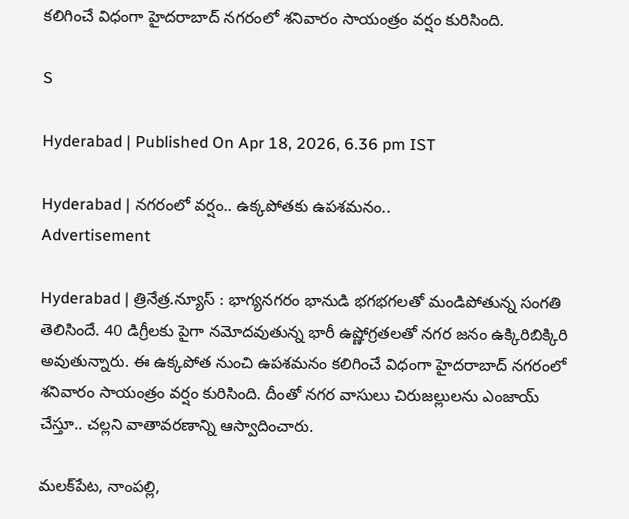క‌లిగించే విధంగా హైద‌రాబాద్ న‌గ‌రంలో శ‌నివారం సాయంత్రం వ‌ర్షం కురిసింది.

S

Hyderabad | Published On Apr 18, 2026, 6.36 pm IST

Hyderabad | న‌గ‌రంలో వ‌ర్షం.. ఉక్క‌పోత‌కు ఉప‌శ‌మ‌నం..
Advertisement

Hyderabad | త్రినేత్ర‌.న్యూస్ : భాగ్య‌న‌గ‌రం భానుడి భ‌గ‌భ‌గ‌ల‌తో మండిపోతున్న సంగ‌తి తెలిసిందే. 40 డిగ్రీల‌కు పైగా న‌మోద‌వుతున్న భారీ ఉష్ణోగ్ర‌త‌ల‌తో న‌గ‌ర జ‌నం ఉక్కిరిబిక్కిరి అవుతున్నారు. ఈ ఉక్క‌పోత నుంచి ఉప‌శ‌మ‌నం క‌లిగించే విధంగా హైద‌రాబాద్ న‌గ‌రంలో శ‌నివారం సాయంత్రం వ‌ర్షం కురిసింది. దీంతో న‌గ‌ర వాసులు చిరుజ‌ల్లులను ఎంజాయ్ చేస్తూ.. చ‌ల్ల‌ని వాతావ‌ర‌ణాన్ని ఆస్వాదించారు.

మ‌ల‌క్‌పేట‌, నాంప‌ల్లి,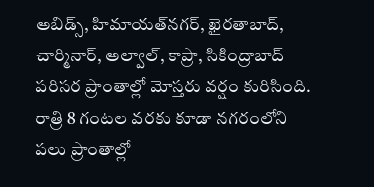అబిడ్స్, హిమాయ‌త్‌న‌గ‌ర్, ఖైర‌తాబాద్, చార్మినార్, అల్వాల్, కాప్రా, సికింద్రాబాద్ ప‌రిస‌ర ప్రాంతాల్లో మోస్త‌రు వ‌ర్షం కురిసింది. రాత్రి 8 గంట‌ల వ‌ర‌కు కూడా న‌గ‌రంలోని ప‌లు ప్రాంతాల్లో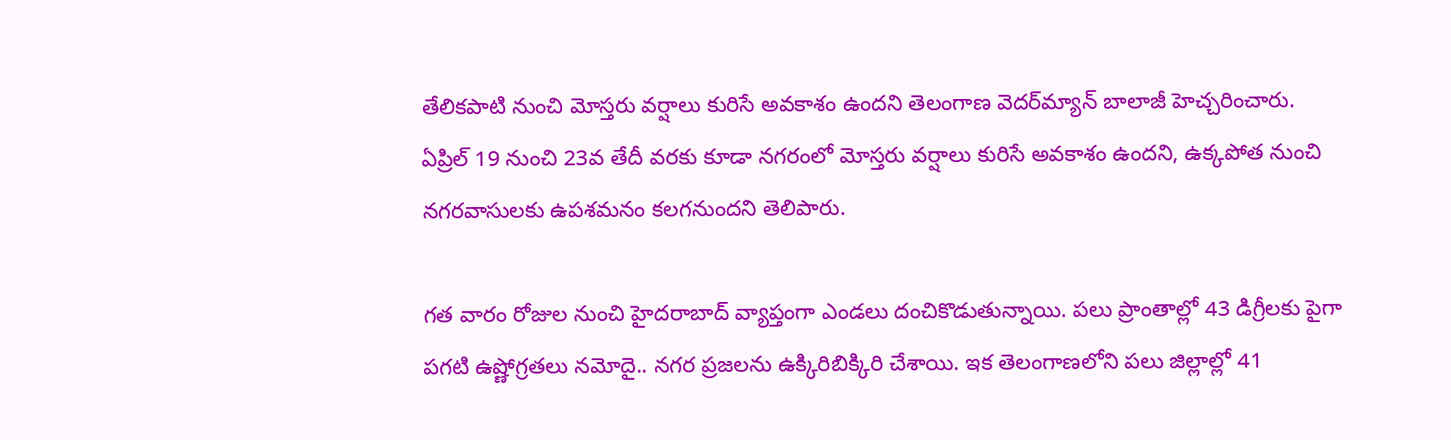తేలిక‌పాటి నుంచి మోస్త‌రు వ‌ర్షాలు కురిసే అవ‌కాశం ఉంద‌ని తెలంగాణ వెద‌ర్‌మ్యాన్ బాలాజీ హెచ్చ‌రించారు. ఏప్రిల్ 19 నుంచి 23వ తేదీ వ‌ర‌కు కూడా న‌గ‌రంలో మోస్త‌రు వ‌ర్షాలు కురిసే అవ‌కాశం ఉంద‌ని, ఉక్క‌పోత నుంచి న‌గ‌ర‌వాసుల‌కు ఉప‌శ‌మ‌నం క‌ల‌గ‌నుంద‌ని తెలిపారు.

గ‌త వారం రోజుల నుంచి హైద‌రాబాద్ వ్యాప్తంగా ఎండ‌లు దంచికొడుతున్నాయి. ప‌లు ప్రాంతాల్లో 43 డిగ్రీల‌కు పైగా ప‌గ‌టి ఉష్ణోగ్ర‌త‌లు న‌మోదై.. న‌గ‌ర ప్ర‌జ‌ల‌ను ఉక్కిరిబిక్కిరి చేశాయి. ఇక తెలంగాణ‌లోని ప‌లు జిల్లాల్లో 41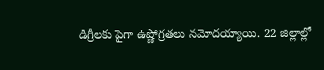డిగ్రీల‌కు పైగా ఉష్ణోగ్ర‌త‌లు న‌మోద‌య్యాయి. 22 జిల్లాల్లో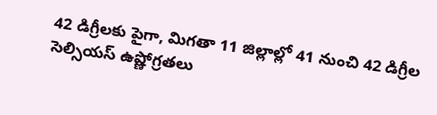42 డిగ్రీల‌కు పైగా, మిగ‌తా 11 జిల్లాల్లో 41 నుంచి 42 డిగ్రీల సెల్సియ‌స్ ఉష్ణోగ్ర‌త‌లు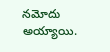న‌మోదు అయ్యాయి.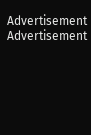Advertisement
Advertisement